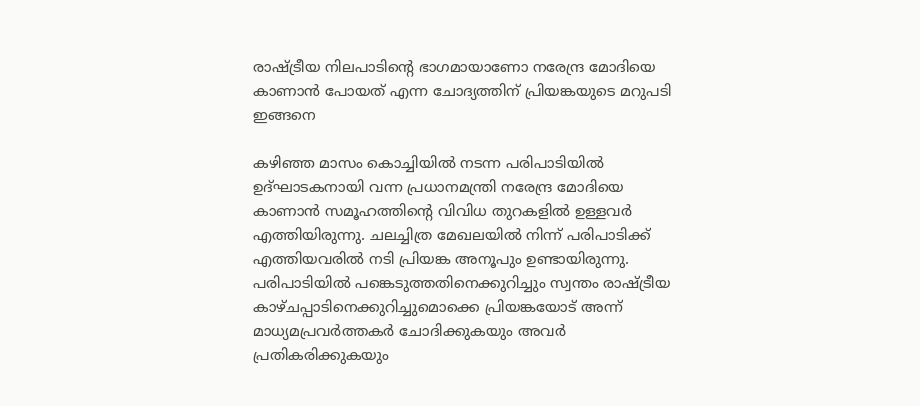രാഷ്ട്രീയ നിലപാടിന്‍റെ ഭാഗമായാണോ നരേന്ദ്ര മോദിയെ കാണാന്‍ പോയത് എന്ന ചോദ്യത്തിന് പ്രിയങ്കയുടെ മറുപടി ഇങ്ങനെ

കഴിഞ്ഞ മാസം കൊച്ചിയില്‍ നടന്ന പരിപാടിയില്‍ ഉദ്ഘാടകനായി വന്ന പ്രധാനമന്ത്രി നരേന്ദ്ര മോദിയെ കാണാന്‍ സമൂഹത്തിന്‍റെ വിവിധ തുറകളില്‍ ഉള്ളവര്‍ എത്തിയിരുന്നു. ചലച്ചിത്ര മേഖലയില്‍ നിന്ന് പരിപാടിക്ക് എത്തിയവരില്‍ നടി പ്രിയങ്ക അനൂപും ഉണ്ടായിരുന്നു. പരിപാടിയില്‍ പങ്കെടുത്തതിനെക്കുറിച്ചും സ്വന്തം രാഷ്ട്രീയ കാഴ്ചപ്പാടിനെക്കുറിച്ചുമൊക്കെ പ്രിയങ്കയോട് അന്ന് മാധ്യമപ്രവര്‍ത്തകര്‍ ചോദിക്കുകയും അവര്‍ പ്രതികരിക്കുകയും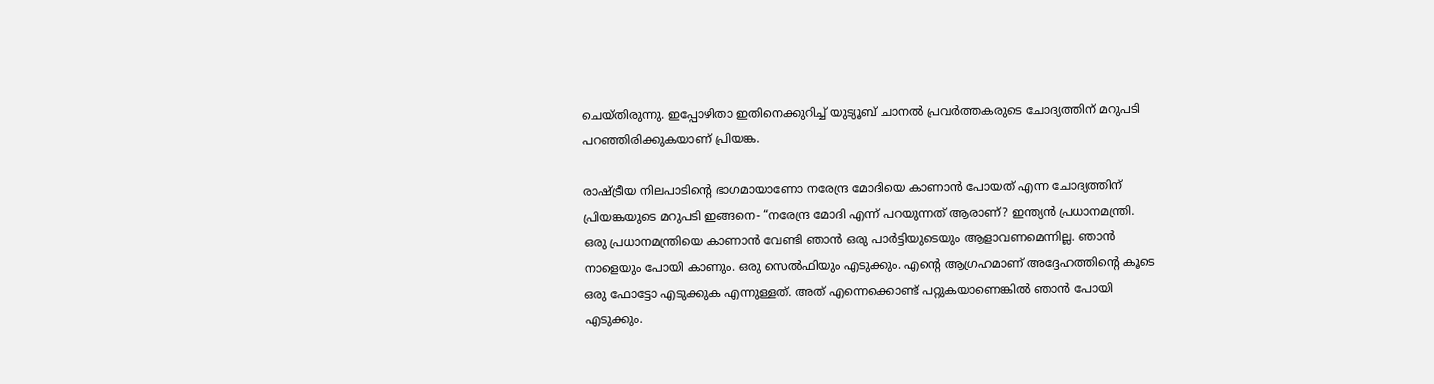ചെയ്തിരുന്നു. ഇപ്പോഴിതാ ഇതിനെക്കുറിച്ച് യുട്യൂബ് ചാനല്‍ പ്രവര്‍ത്തകരുടെ ചോദ്യത്തിന് മറുപടി പറഞ്ഞിരിക്കുകയാണ് പ്രിയങ്ക.

രാഷ്ട്രീയ നിലപാടിന്‍റെ ഭാഗമായാണോ നരേന്ദ്ര മോദിയെ കാണാന്‍ പോയത് എന്ന ചോദ്യത്തിന് പ്രിയങ്കയുടെ മറുപടി ഇങ്ങനെ- “നരേന്ദ്ര മോദി എന്ന് പറയുന്നത് ആരാണ്? ഇന്ത്യന്‍ പ്രധാനമന്ത്രി. ഒരു പ്രധാനമന്ത്രിയെ കാണാന്‍ വേണ്ടി ഞാന്‍ ഒരു പാര്‍ട്ടിയുടെയും ആളാവണമെന്നില്ല. ഞാന്‍ നാളെയും പോയി കാണും. ഒരു സെല്‍ഫിയും എടുക്കും. എന്‍റെ ആഗ്രഹമാണ് അദ്ദേഹത്തിന്‍റെ കൂടെ ഒരു ഫോട്ടോ എടുക്കുക എന്നുള്ളത്. അത് എന്നെക്കൊണ്ട് പറ്റുകയാണെങ്കില്‍ ഞാന്‍ പോയി എടുക്കും.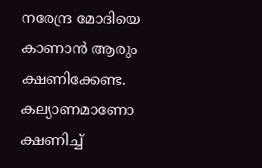നരേന്ദ്ര മോദിയെ കാണാന്‍ ആരും ക്ഷണിക്കേണ്ട. കല്യാണമാണോ ക്ഷണിച്ച്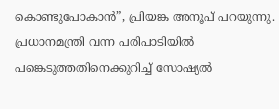കൊണ്ടുപോകാന്‍”, പ്രിയങ്ക അനൂപ് പറയുന്നു. പ്രധാനമന്ത്രി വന്ന പരിപാടിയില്‍ പങ്കെടുത്തതിനെക്കുറിച്ച് സോഷ്യല്‍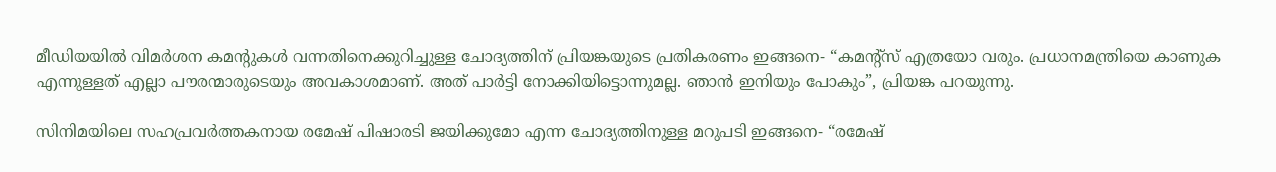മീ‍ഡിയയില്‍ വിമര്‍ശന കമന്‍റുകള്‍ വന്നതിനെക്കുറിച്ചുള്ള ചോദ്യത്തിന് പ്രിയങ്കയുടെ പ്രതികരണം ഇങ്ങനെ- “കമന്‍റ്സ് എത്രയോ വരും. പ്രധാനമന്ത്രിയെ കാണുക എന്നുള്ളത് എല്ലാ പൗരന്മാരുടെയും അവകാശമാണ്. അത് പാര്‍ട്ടി നോക്കിയിട്ടൊന്നുമല്ല. ഞാന്‍ ഇനിയും പോകും”, പ്രിയങ്ക പറയുന്നു.

സിനിമയിലെ സഹപ്രവര്‍ത്തകനായ രമേഷ് പിഷാരടി ജയിക്കുമോ എന്ന ചോദ്യത്തിനുള്ള മറുപടി ഇങ്ങനെ- “രമേഷ്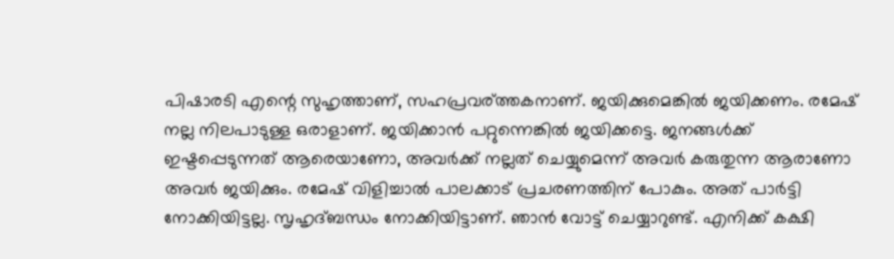പിഷാരടി എന്റെ സുഹൃത്താണ്, സഹപ്രവര്ത്തകനാണ്. ജയിക്കുമെങ്കില്‍ ജയിക്കണം. രമേഷ് നല്ല നിലപാടുള്ള ഒരാളാണ്. ജയിക്കാന്‍ പറ്റുന്നെങ്കില്‍ ജയിക്കട്ടെ. ജനങ്ങള്‍ക്ക് ഇഷ്ടപ്പെടുന്നത് ആരെയാണോ, അവര്‍ക്ക് നല്ലത് ചെയ്യുമെന്ന് അവര്‍ കരുതുന്ന ആരാണോ അവര്‍ ജയിക്കും. രമേഷ് വിളിച്ചാല്‍ പാലക്കാട് പ്രചരണത്തിന് പോകും. അത് പാര്‍ട്ടി നോക്കിയിട്ടല്ല. സൃഹൃദ്ബന്ധം നോക്കിയിട്ടാണ്. ഞാന്‍ വോട്ട് ചെയ്യാറുണ്ട്. എനിക്ക് കക്ഷി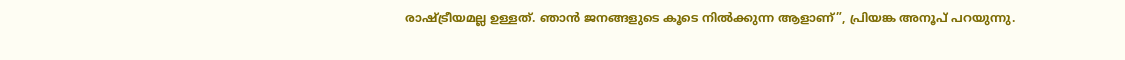രാഷ്ട്രീയമല്ല ഉള്ളത്. ഞാന്‍ ജനങ്ങളുടെ കൂടെ നില്‍ക്കുന്ന ആളാണ്”, പ്രിയങ്ക അനൂപ് പറയുന്നു.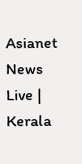Asianet News Live | Kerala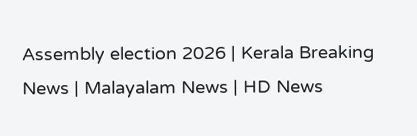Assembly election 2026 | Kerala Breaking News | Malayalam News | HD News